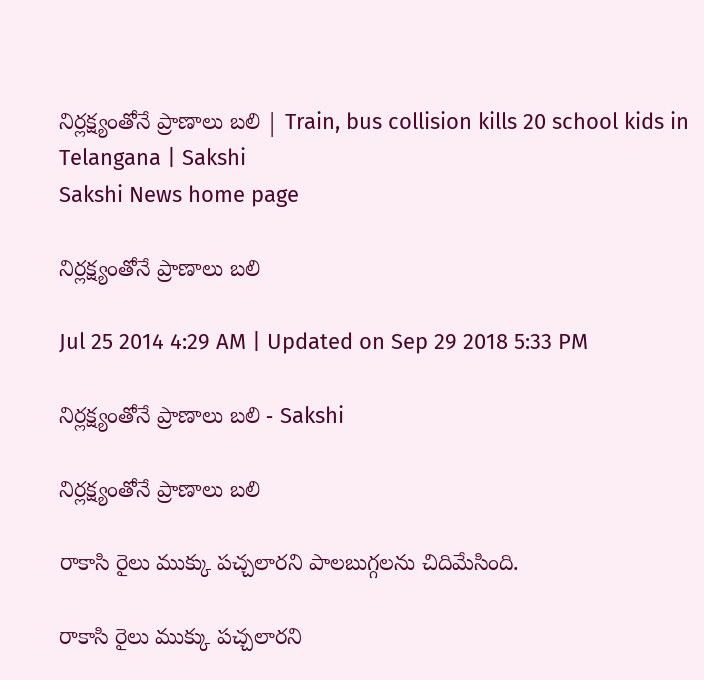నిర్లక్ష్యంతోనే ప్రాణాలు బలి | Train, bus collision kills 20 school kids in Telangana | Sakshi
Sakshi News home page

నిర్లక్ష్యంతోనే ప్రాణాలు బలి

Jul 25 2014 4:29 AM | Updated on Sep 29 2018 5:33 PM

నిర్లక్ష్యంతోనే ప్రాణాలు బలి - Sakshi

నిర్లక్ష్యంతోనే ప్రాణాలు బలి

రాకాసి రైలు ముక్కు పచ్చలారని పాలబుగ్గలను చిదిమేసింది.

రాకాసి రైలు ముక్కు పచ్చలారని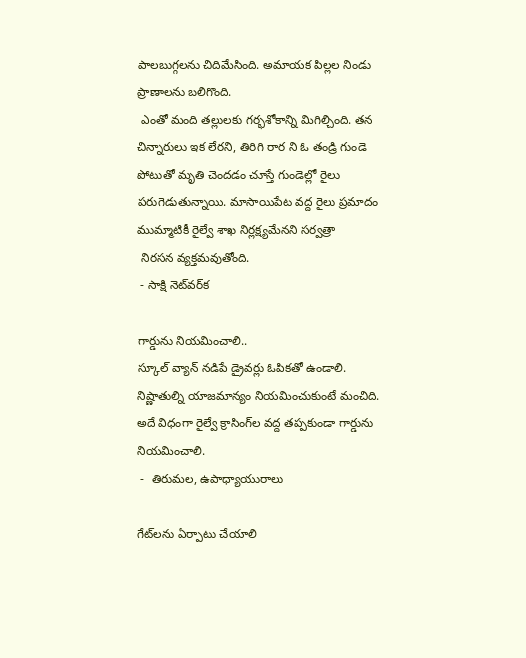పాలబుగ్గలను చిదిమేసింది. అమాయక పిల్లల నిండు ప్రాణాలను బలిగొంది.
 ఎంతో మంది తల్లులకు గర్భశోకాన్ని మిగిల్చింది. తన చిన్నారులు ఇక లేరని, తిరిగి రార ని ఓ తండ్రి గుండె పోటుతో మృతి చెందడం చూస్తే గుండెల్లో రైలు పరుగెడుతున్నాయి. మాసాయిపేట వద్ద రైలు ప్రమాదం ముమ్మాటికీ రైల్వే శాఖ నిర్లక్ష్యమేనని సర్వత్రా
 నిరసన వ్యక్తమవుతోంది.
 - సాక్షి నెట్‌వర్‌‌క

గార్డును నియమించాలి..
స్కూల్ వ్యాన్ నడిపే డ్రైవర్లు ఓపికతో ఉండాలి. నిష్ణాతుల్ని యాజమాన్యం నియమించుకుంటే మంచిది. అదే విధంగా రైల్వే క్రాసింగ్‌ల వద్ద తప్పకుండా గార్డును నియమించాలి.
 -  తిరుమల, ఉపాధ్యాయురాలు

గేట్‌లను ఏర్పాటు చేయాలి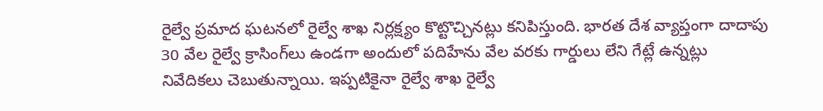రైల్వే ప్రమాద ఘటనలో రైల్వే శాఖ నిర్లక్ష్యం కొట్టొచ్చినట్లు కనిపిస్తుంది. భారత దేశ వ్యాప్తంగా దాదాపు 30 వేల రైల్వే క్రాసింగ్‌లు ఉండగా అందులో పదిహేను వేల వరకు గార్డులు లేని గేట్లే ఉన్నట్లు నివేదికలు చెబుతున్నాయి. ఇప్పటికైనా రైల్వే శాఖ రైల్వే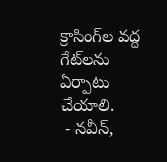క్రాసింగ్‌ల వద్ద గేట్‌లను ఏర్పాటు చేయాలి.
 - నవీన్,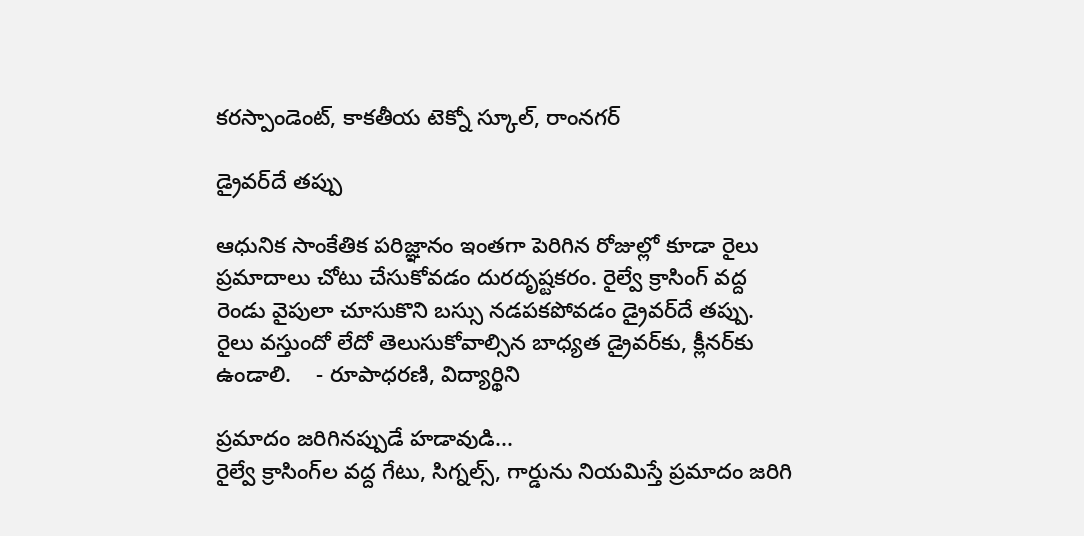కరస్పాండెంట్, కాకతీయ టెక్నో స్కూల్, రాంనగర్

డ్రైవర్‌దే తప్పు

ఆధునిక సాంకేతిక పరిజ్ఞానం ఇంతగా పెరిగిన రోజుల్లో కూడా రైలు ప్రమాదాలు చోటు చేసుకోవడం దురదృష్టకరం. రైల్వే క్రాసింగ్ వద్ద రెండు వైపులా చూసుకొని బస్సు నడపకపోవడం డ్రైవర్‌దే తప్పు. రైలు వస్తుందో లేదో తెలుసుకోవాల్సిన బాధ్యత డ్రైవర్‌కు, క్లీనర్‌కు ఉండాలి.    - రూపాధరణి, విద్యార్థిని

ప్రమాదం జరిగినప్పుడే హడావుడి...
రైల్వే క్రాసింగ్‌ల వద్ద గేటు, సిగ్నల్స్, గార్డును నియమిస్తే ప్రమాదం జరిగి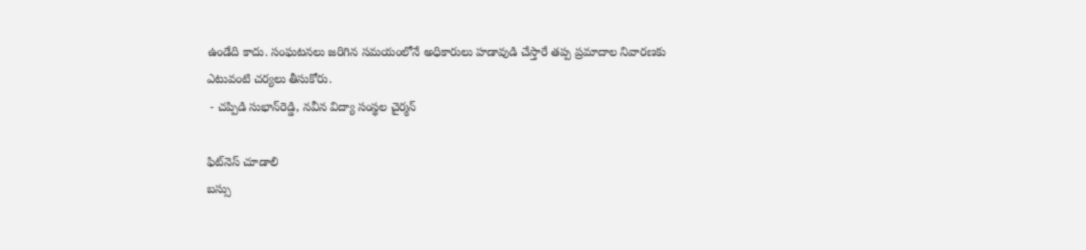ఉండేది కాదు. సంఘటనలు జరిగిన సమయంలోనే అధికారులు హడావుడి చేస్తారే తప్ప ప్రమాదాల నివారణకు ఎటువంటి చర్యలు తీసుకోరు.
 - చప్పిడి సుభాన్‌రెడ్డి, నవీన విద్యా సంస్థల చైర్మన్

ఫిట్‌నెస్ చూడాలి
బస్సు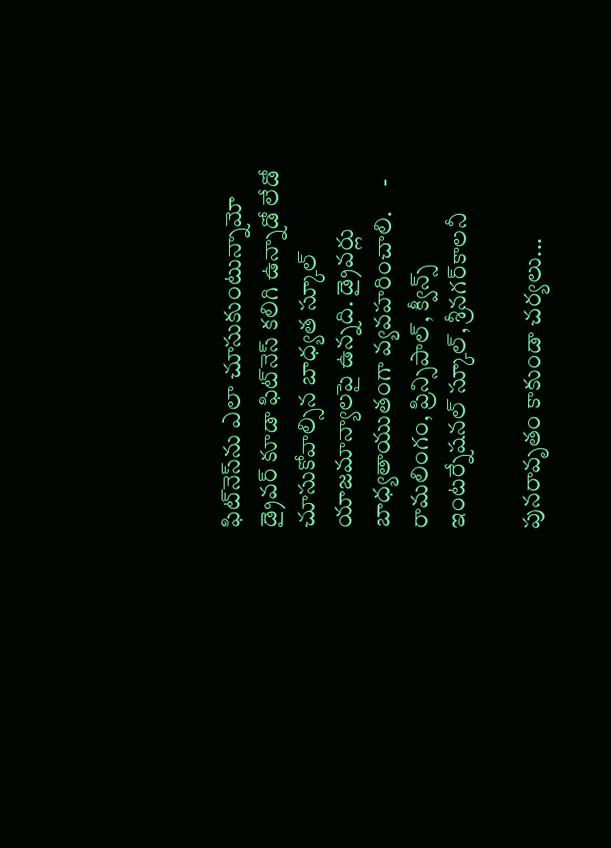ఫిట్‌నెస్‌ను ఎలా చూసుకుంటున్నామో డ్రైవర్ కూడా ఫిట్‌నెస్ కలిగి ఉన్నాడో లేడో చూసుకోవాల్సిన బాధ్యత స్కూల్ యాజమాన్యాలపై ఉన్నది. డ్రైవర్లు బాధ్యతాయుతంగా వ్యవహరించాలి.     - రామలింగం, ప్రిన్సిపాల్, క్వీన్స్ ఇంటర్నేషనల్ స్కూల్, శ్రీనగర్‌కాలనీ

పునరావృతం కాకుండా చర్యలు...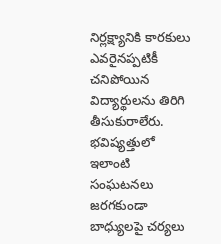నిర్లక్ష్యానికి కారకులు ఎవరైనప్పటికీ చనిపోయిన విద్యార్థులను తిరిగి తీసుకురాలేరు. భవిష్యత్తులో ఇలాంటి సంఘటనలు జరగకుండా బాధ్యులపై చర్యలు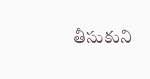తీసుకుని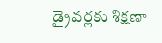డ్రైవర్లకు శిక్షణా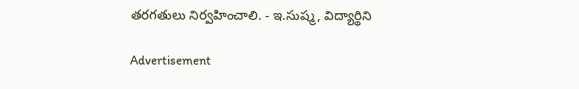తరగతులు నిర్వహించాలి. - ఇ.సుష్మ, విద్యార్థిని

Advertisement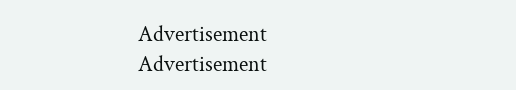Advertisement
Advertisement